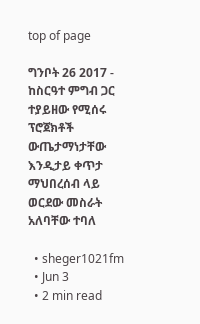top of page

ግንቦት 26 2017 - ከስርዓተ ምግብ ጋር ተያይዘው የሚሰሩ ፕሮጀክቶች ውጤታማነታቸው እንዲታይ ቀጥታ ማህበረሰብ ላይ ወርደው መስራት አለባቸው ተባለ

  • sheger1021fm
  • Jun 3
  • 2 min read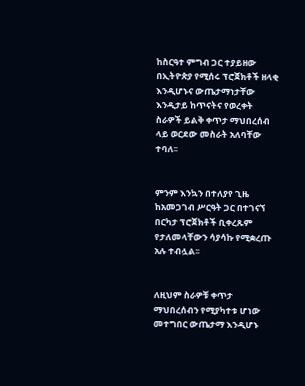ከስርዓተ ምግብ ጋር ተያይዘው በኢትዮጵያ የሚሰሩ ፕሮጀክቶች ዘላቂ እንዲሆኑና ውጤታማነታቸው እንዲታይ ከጥናትና የወረቀት ስራዎች ይልቅ ቀጥታ ማህበረሰብ ላይ ወርደው መስራት አለባቸው ተባለ፡፡


ምንም እንኳን በተለያየ ጊዜ ከአመጋገብ ሥርዓት ጋር በተገናኘ በርካታ ፕሮጀክቶች ቢቀረጹም የታለመላቸውን ሳያሳኩ የሚቋረጡ አሉ ተብሏል፡፡


ለዚህም ስራዎቹ ቀጥታ ማህበረሰብን የሚያካተቱ ሆነው መተግበር ውጤታማ እንዲሆኑ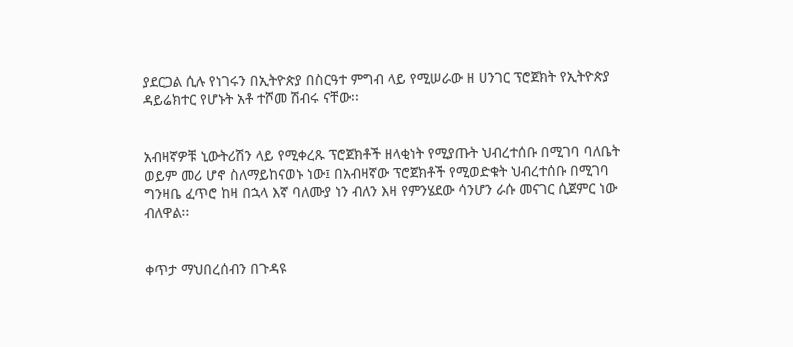ያደርጋል ሲሉ የነገሩን በኢትዮጵያ በስርዓተ ምግብ ላይ የሚሠራው ዘ ሀንገር ፕሮጀክት የኢትዮጵያ ዳይሬክተር የሆኑት አቶ ተሾመ ሽብሩ ናቸው፡፡


አብዛኛዎቹ ኒውትሪሽን ላይ የሚቀረጹ ፕሮጀክቶች ዘላቂነት የሚያጡት ህብረተሰቡ በሚገባ ባለቤት ወይም መሪ ሆኖ ስለማይከናወኑ ነው፤ በአብዛኛው ፕሮጀክቶች የሚወድቁት ህብረተሰቡ በሚገባ ግንዛቤ ፈጥሮ ከዛ በኋላ እኛ ባለሙያ ነን ብለን እዛ የምንሄደው ሳንሆን ራሱ መናገር ሲጀምር ነው ብለዋል፡፡


ቀጥታ ማህበረሰብን በጉዳዩ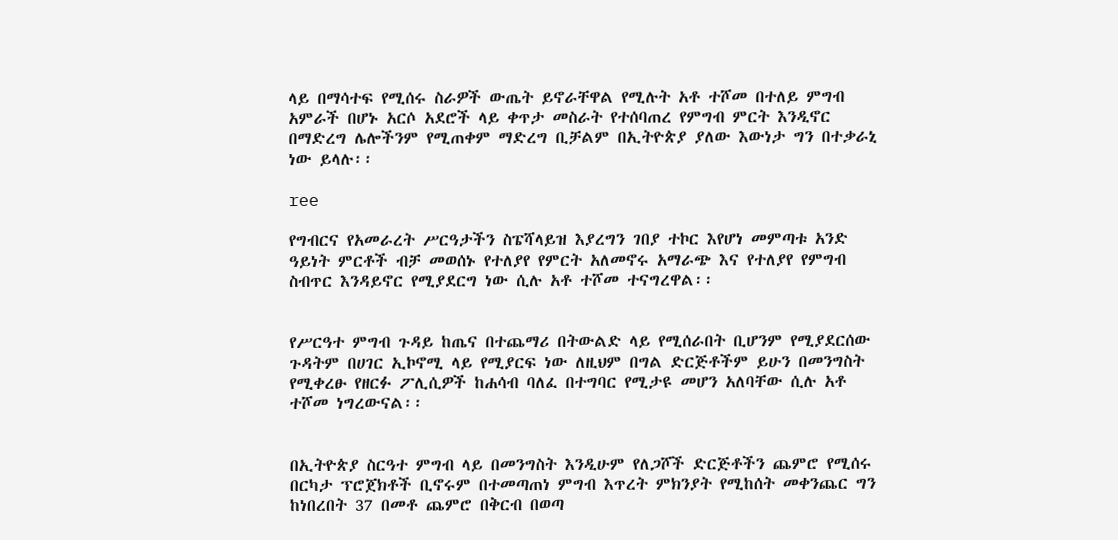ላይ በማሳተፍ የሚሰሩ ስራዎች ውጤት ይኖራቸዋል የሚሉት አቶ ተሾመ በተለይ ምግብ አምራች በሆኑ አርሶ አደሮች ላይ ቀጥታ መስራት የተሰባጠረ የምግብ ምርት እንዲኖር በማድረግ ሌሎችንም የሚጠቀም ማድረግ ቢቻልም በኢትዮጵያ ያለው እውነታ ግን በተቃራኒ ነው ይላሉ፡፡

ree

የግብርና የአመራረት ሥርዓታችን ስፔሻላይዝ እያረግን ገበያ ተኮር እየሆነ መምጣቱ አንድ ዓይነት ምርቶች ብቻ መወሰኑ የተለያየ የምርት አለመኖሩ አማራጭ እና የተለያየ የምግብ ስብጥር እንዳይኖር የሚያደርግ ነው ሲሉ አቶ ተሾመ ተናግረዋል፡፡


የሥርዓተ ምግብ ጉዳይ ከጤና በተጨማሪ በትውልድ ላይ የሚሰራበት ቢሆንም የሚያደርሰው ጉዳትም በሀገር ኢኮኖሚ ላይ የሚያርፍ ነው ለዚህም በግል ድርጅቶችም ይሁን በመንግስት የሚቀረፁ የዘርፉ ፖሊሲዎች ከሐሳብ ባለፈ በተግባር የሚታዩ መሆን አለባቸው ሲሉ አቶ ተሾመ ነግረውናል፡፡


በኢትዮጵያ ስርዓተ ምግብ ላይ በመንግስት እንዲሁም የለጋሾች ድርጅቶችን ጨምሮ የሚሰሩ በርካታ ፕሮጀክቶች ቢኖሩም በተመጣጠነ ምግብ እጥረት ምክንያት የሚከሰት መቀንጨር ግን ከነበረበት 37 በመቶ ጨምሮ በቅርብ በወጣ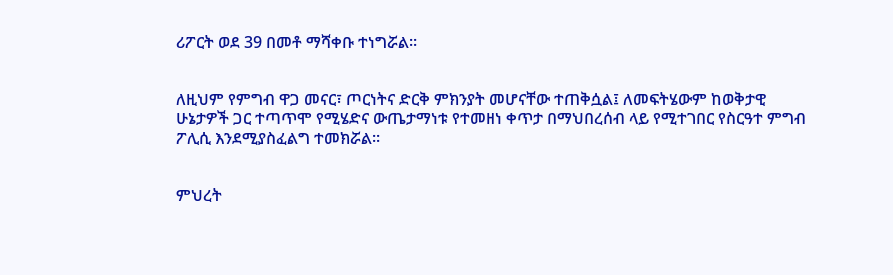ሪፖርት ወደ 39 በመቶ ማሻቀቡ ተነግሯል፡፡


ለዚህም የምግብ ዋጋ መናር፣ ጦርነትና ድርቅ ምክንያት መሆናቸው ተጠቅሷል፤ ለመፍትሄውም ከወቅታዊ ሁኔታዎች ጋር ተጣጥሞ የሚሄድና ውጤታማነቱ የተመዘነ ቀጥታ በማህበረሰብ ላይ የሚተገበር የስርዓተ ምግብ ፖሊሲ እንደሚያስፈልግ ተመክሯል፡፡


ምህረት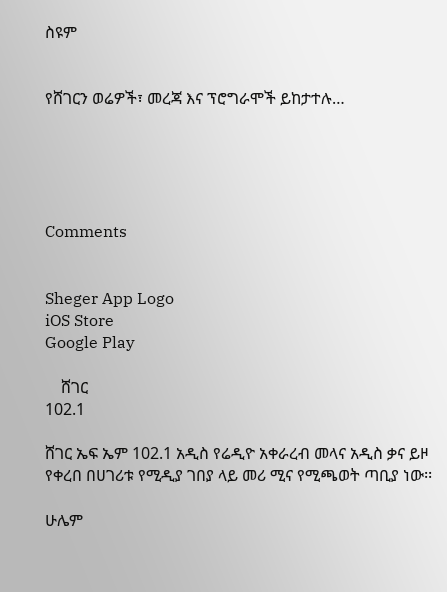ስዩም


የሸገርን ወሬዎች፣ መረጃ እና ፕሮግራሞች ይከታተሉ…





Comments


Sheger App Logo
iOS Store
Google Play

    ሸገር
102.1

ሸገር ኤፍ ኤም 102.1 አዲስ የሬዲዮ አቀራረብ መላና አዲስ ቃና ይዞ የቀረበ በሀገሪቱ የሚዲያ ገበያ ላይ መሪ ሚና የሚጫወት ጣቢያ ነው፡፡

ሁሌም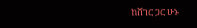ከሸገር ጋር ሁኑ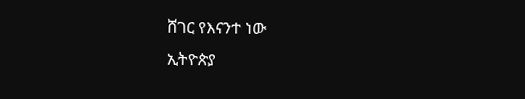ሸገር የእናንተ ነው
ኢትዮጵያ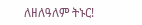ለዘለዓለም ትኑር!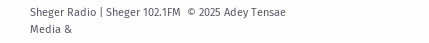Sheger Radio | Sheger 102.1FM  © 2025 Adey Tensae Media &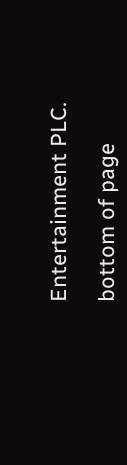Entertainment PLC.

bottom of page